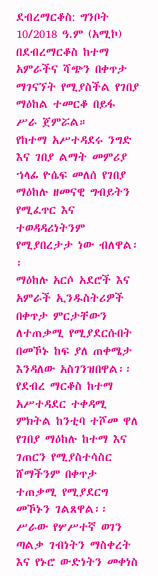ደብረማርቆስ: ግንቦት 10/2018 ዓ.ም (አሚኮ) በደብረማርቆስ ከተማ አምራችና ሻጭን በቀጥታ ማገናኘት የሚያስችል የገበያ ማዕከል ተመርቆ በይፋ ሥራ ጀምሯል።
የከተማ አሥተዳደሩ ንግድ እና ገበያ ልማት መምሪያ ኀላፊ ዮሴፍ መለሰ የገበያ ማዕከሉ ዘመናዊ ግብይትን የሚፈጥር እና ተወዳዳሪነትንም የሚያበረታታ ነው ብለዋል፡፡
ማዕከሉ አርሶ አደሮች እና አምራች ኢንዱስትሪዎች በቀጥታ ምርታቸውን ለተጠቃሚ የሚያደርሱበት በመኾኑ ከፍ ያለ ጠቀሜታ እንዳለው አስገንዝበዋል፡፡
የደብረ ማርቆስ ከተማ አሥተዳደር ተቀዳሚ ምክትል ከንቲባ ተሾመ ዋለ የገበያ ማዕከሉ ከተማ እና ገጠርን የሚያስተሳስር ሸማችንም በቀጥታ ተጠቃሚ የሚያደርግ መኾኑን ገልጸዋል፡፡
ሥራው የሦሥተኛ ወገን ጣልቃ ገብነትን ማስቀረት እና የኑሮ ውድነትን መቀነስ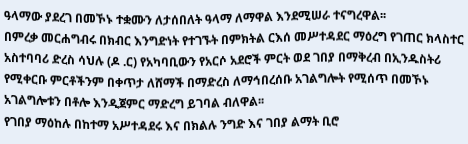ዓላማው ያደረገ በመኾኑ ተቋሙን ለታሰበለት ዓላማ ለማዋል እንደሚሠራ ተናግረዋል፡፡
በምረቃ መርሐግብሩ በክብር እንግድነት የተገኙት በምክትል ርእሰ መሥተዳደር ማዕረግ የገጠር ክላስተር አስተባባሪ ድረስ ሳህሉ (ዶ .ር) የአካባቢውን የአርሶ አደሮች ምርት ወደ ገበያ በማቅረብ በኢንዱስትሪ የሚቀርቡ ምርቶችንም በቀጥታ ለሸማች በማድረስ ለማኅበረሰቡ አገልግሎት የሚሰጥ በመኾኑ አገልግሎቱን በቶሎ እንዲጀምር ማድረግ ይገባል ብለዋል፡፡
የገበያ ማዕከሉ በከተማ አሥተዳደሩ እና በክልሉ ንግድ እና ገበያ ልማት ቢሮ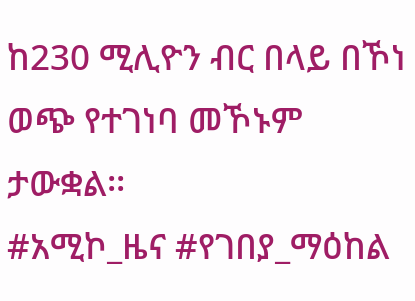ከ230 ሚሊዮን ብር በላይ በኾነ ወጭ የተገነባ መኾኑም ታውቋል፡፡
#አሚኮ_ዜና #የገበያ_ማዕከል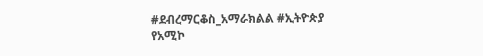#ደብረማርቆስ_አማራክልል #ኢትዮጵያ
የአሚኮ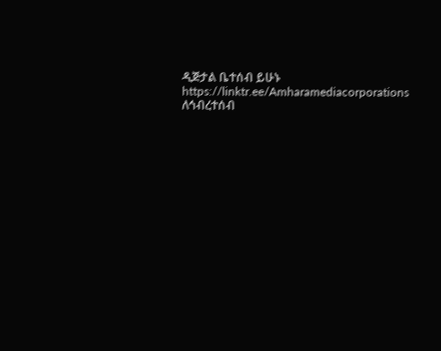ዲጅታል ቤተሰብ ይሁኑ
https://linktr.ee/Amharamediacorporations
ለኅብረተሰብ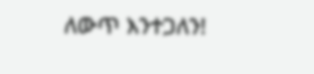ለውጥ እንተጋለን!